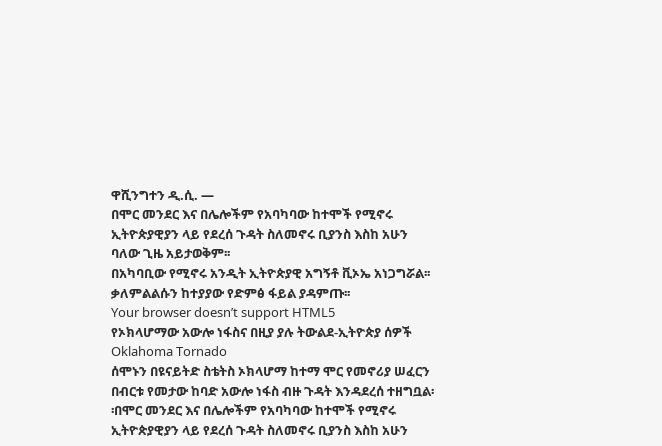ዋሺንግተን ዲ.ሲ. —
በሞር መንደር እና በሌሎችም የአባካባው ከተሞች የሚኖሩ ኢትዮጵያዊያን ላይ የደረሰ ጉዳት ስለመኖሩ ቢያንስ እስከ አሁን ባለው ጊዜ አይታወቅም፡፡
በአካባቢው የሚኖሩ አንዲት ኢትዮጵያዊ አግኝቶ ቪኦኤ አነጋግሯል፡፡
ቃለምልልሱን ከተያያው የድምፅ ፋይል ያዳምጡ፡፡
Your browser doesn’t support HTML5
የኦክላሆማው አውሎ ነፋስና በዚያ ያሉ ትውልደ-ኢትዮጵያ ሰዎች
Oklahoma Tornado
ሰሞኑን በዩናይትድ ስቴትስ ኦክላሆማ ከተማ ሞር የመኖሪያ ሠፈርን በብርቱ የመታው ከባድ አውሎ ነፋስ ብዙ ጉዳት እንዳደረሰ ተዘግቧል፡፡በሞር መንደር እና በሌሎችም የአባካባው ከተሞች የሚኖሩ ኢትዮጵያዊያን ላይ የደረሰ ጉዳት ስለመኖሩ ቢያንስ እስከ አሁን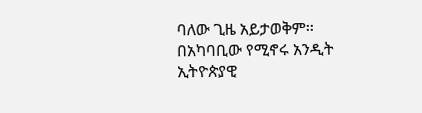ባለው ጊዜ አይታወቅም፡፡
በአካባቢው የሚኖሩ አንዲት ኢትዮጵያዊ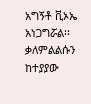አግኝቶ ቪኦኤ አነጋግሯል፡፡
ቃለምልልሱን ከተያያው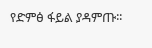የድምፅ ፋይል ያዳምጡ፡፡